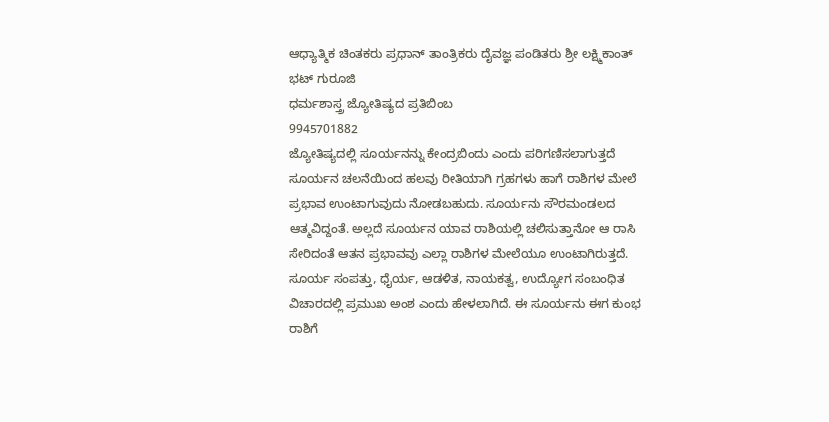ಆಧ್ಯಾತ್ಮಿಕ ಚಿಂತಕರು ಪ್ರಧಾನ್ ತಾಂತ್ರಿಕರು ದೈವಜ್ಞ ಪಂಡಿತರು ಶ್ರೀ ಲಕ್ಷ್ಮಿಕಾಂತ್ ಭಟ್ ಗುರೂಜಿ
ಧರ್ಮಶಾಸ್ತ್ರ ಜ್ಯೋತಿಷ್ಯದ ಪ್ರತಿಬಿಂಬ
9945701882
ಜ್ಯೋತಿಷ್ಯದಲ್ಲಿ ಸೂರ್ಯನನ್ನು ಕೇಂದ್ರಬಿಂದು ಎಂದು ಪರಿಗಣಿಸಲಾಗುತ್ತದೆ ಸೂರ್ಯನ ಚಲನೆಯಿಂದ ಹಲವು ರೀತಿಯಾಗಿ ಗ್ರಹಗಳು ಹಾಗೆ ರಾಶಿಗಳ ಮೇಲೆ ಪ್ರಭಾವ ಉಂಟಾಗುವುದು ನೋಡಬಹುದು. ಸೂರ್ಯನು ಸೌರಮಂಡಲದ ಆತ್ಮವಿದ್ದಂತೆ. ಅಲ್ಲದೆ ಸೂರ್ಯನ ಯಾವ ರಾಶಿಯಲ್ಲಿ ಚಲಿಸುತ್ತಾನೋ ಆ ರಾಸಿ ಸೇರಿದಂತೆ ಆತನ ಪ್ರಭಾವವು ಎಲ್ಲಾ ರಾಶಿಗಳ ಮೇಲೆಯೂ ಉಂಟಾಗಿರುತ್ತದೆ.
ಸೂರ್ಯ ಸಂಪತ್ತು, ಧೈರ್ಯ, ಆಡಳಿತ, ನಾಯಕತ್ವ, ಉದ್ಯೋಗ ಸಂಬಂಧಿತ ವಿಚಾರದಲ್ಲಿ ಪ್ರಮುಖ ಅಂಶ ಎಂದು ಹೇಳಲಾಗಿದೆ. ಈ ಸೂರ್ಯನು ಈಗ ಕುಂಭ ರಾಶಿಗೆ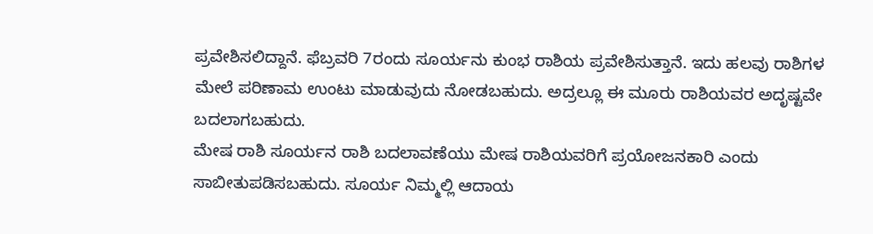ಪ್ರವೇಶಿಸಲಿದ್ದಾನೆ. ಫೆಬ್ರವರಿ 7ರಂದು ಸೂರ್ಯನು ಕುಂಭ ರಾಶಿಯ ಪ್ರವೇಶಿಸುತ್ತಾನೆ. ಇದು ಹಲವು ರಾಶಿಗಳ ಮೇಲೆ ಪರಿಣಾಮ ಉಂಟು ಮಾಡುವುದು ನೋಡಬಹುದು. ಅದ್ರಲ್ಲೂ ಈ ಮೂರು ರಾಶಿಯವರ ಅದೃಷ್ಟವೇ ಬದಲಾಗಬಹುದು.
ಮೇಷ ರಾಶಿ ಸೂರ್ಯನ ರಾಶಿ ಬದಲಾವಣೆಯು ಮೇಷ ರಾಶಿಯವರಿಗೆ ಪ್ರಯೋಜನಕಾರಿ ಎಂದು ಸಾಬೀತುಪಡಿಸಬಹುದು. ಸೂರ್ಯ ನಿಮ್ಮಲ್ಲಿ ಆದಾಯ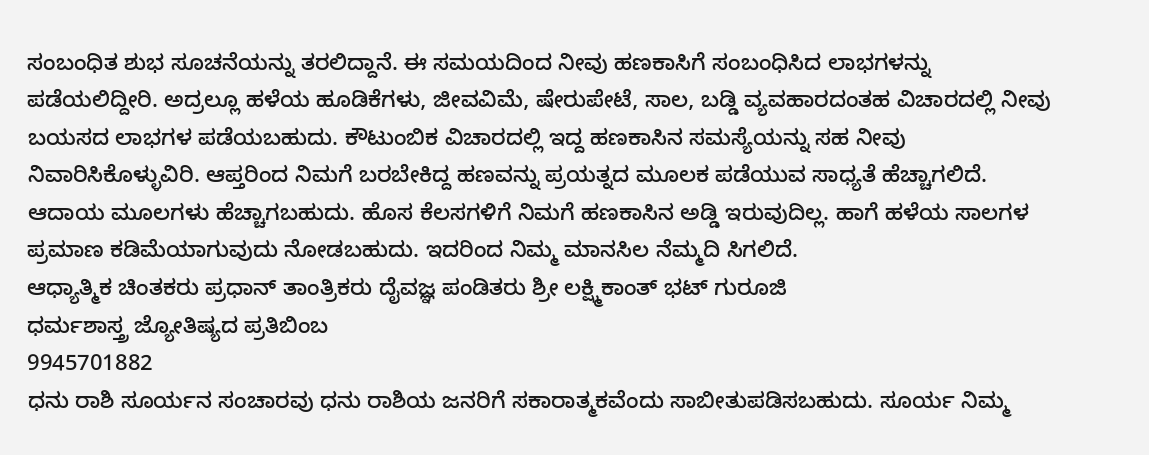ಸಂಬಂಧಿತ ಶುಭ ಸೂಚನೆಯನ್ನು ತರಲಿದ್ದಾನೆ. ಈ ಸಮಯದಿಂದ ನೀವು ಹಣಕಾಸಿಗೆ ಸಂಬಂಧಿಸಿದ ಲಾಭಗಳನ್ನು ಪಡೆಯಲಿದ್ದೀರಿ. ಅದ್ರಲ್ಲೂ ಹಳೆಯ ಹೂಡಿಕೆಗಳು, ಜೀವವಿಮೆ, ಷೇರುಪೇಟೆ, ಸಾಲ, ಬಡ್ಡಿ ವ್ಯವಹಾರದಂತಹ ವಿಚಾರದಲ್ಲಿ ನೀವು ಬಯಸದ ಲಾಭಗಳ ಪಡೆಯಬಹುದು. ಕೌಟುಂಬಿಕ ವಿಚಾರದಲ್ಲಿ ಇದ್ದ ಹಣಕಾಸಿನ ಸಮಸ್ಯೆಯನ್ನು ಸಹ ನೀವು ನಿವಾರಿಸಿಕೊಳ್ಳುವಿರಿ. ಆಪ್ತರಿಂದ ನಿಮಗೆ ಬರಬೇಕಿದ್ದ ಹಣವನ್ನು ಪ್ರಯತ್ನದ ಮೂಲಕ ಪಡೆಯುವ ಸಾಧ್ಯತೆ ಹೆಚ್ಚಾಗಲಿದೆ. ಆದಾಯ ಮೂಲಗಳು ಹೆಚ್ಚಾಗಬಹುದು. ಹೊಸ ಕೆಲಸಗಳಿಗೆ ನಿಮಗೆ ಹಣಕಾಸಿನ ಅಡ್ಡಿ ಇರುವುದಿಲ್ಲ. ಹಾಗೆ ಹಳೆಯ ಸಾಲಗಳ ಪ್ರಮಾಣ ಕಡಿಮೆಯಾಗುವುದು ನೋಡಬಹುದು. ಇದರಿಂದ ನಿಮ್ಮ ಮಾನಸಿಲ ನೆಮ್ಮದಿ ಸಿಗಲಿದೆ.
ಆಧ್ಯಾತ್ಮಿಕ ಚಿಂತಕರು ಪ್ರಧಾನ್ ತಾಂತ್ರಿಕರು ದೈವಜ್ಞ ಪಂಡಿತರು ಶ್ರೀ ಲಕ್ಷ್ಮಿಕಾಂತ್ ಭಟ್ ಗುರೂಜಿ
ಧರ್ಮಶಾಸ್ತ್ರ ಜ್ಯೋತಿಷ್ಯದ ಪ್ರತಿಬಿಂಬ
9945701882
ಧನು ರಾಶಿ ಸೂರ್ಯನ ಸಂಚಾರವು ಧನು ರಾಶಿಯ ಜನರಿಗೆ ಸಕಾರಾತ್ಮಕವೆಂದು ಸಾಬೀತುಪಡಿಸಬಹುದು. ಸೂರ್ಯ ನಿಮ್ಮ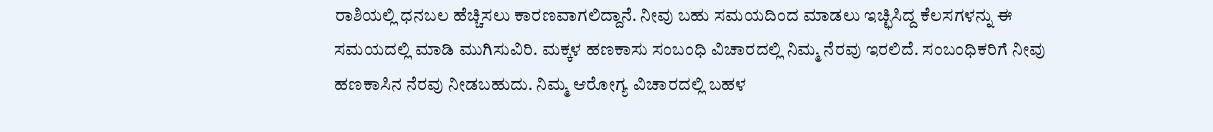ರಾಶಿಯಲ್ಲಿ ಧನಬಲ ಹೆಚ್ಚಿಸಲು ಕಾರಣವಾಗಲಿದ್ದಾನೆ. ನೀವು ಬಹು ಸಮಯದಿಂದ ಮಾಡಲು ಇಚ್ಛಿಸಿದ್ದ ಕೆಲಸಗಳನ್ನು ಈ ಸಮಯದಲ್ಲಿ ಮಾಡಿ ಮುಗಿಸುವಿರಿ. ಮಕ್ಕಳ ಹಣಕಾಸು ಸಂಬಂಧಿ ವಿಚಾರದಲ್ಲಿ ನಿಮ್ಮ ನೆರವು ಇರಲಿದೆ. ಸಂಬಂಧಿಕರಿಗೆ ನೀವು ಹಣಕಾಸಿನ ನೆರವು ನೀಡಬಹುದು. ನಿಮ್ಮ ಆರೋಗ್ಯ ವಿಚಾರದಲ್ಲಿ ಬಹಳ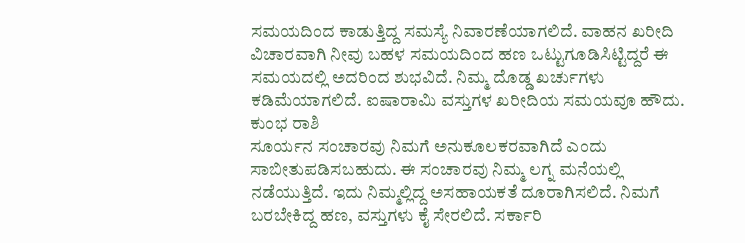ಸಮಯದಿಂದ ಕಾಡುತ್ತಿದ್ದ ಸಮಸ್ಯೆ ನಿವಾರಣೆಯಾಗಲಿದೆ. ವಾಹನ ಖರೀದಿ ವಿಚಾರವಾಗಿ ನೀವು ಬಹಳ ಸಮಯದಿಂದ ಹಣ ಒಟ್ಟುಗೂಡಿಸಿಟ್ಟಿದ್ದರೆ ಈ ಸಮಯದಲ್ಲಿ ಅದರಿಂದ ಶುಭವಿದೆ. ನಿಮ್ಮ ದೊಡ್ಡ ಖರ್ಚುಗಳು ಕಡಿಮೆಯಾಗಲಿದೆ. ಐಷಾರಾಮಿ ವಸ್ತುಗಳ ಖರೀದಿಯ ಸಮಯವೂ ಹೌದು.
ಕುಂಭ ರಾಶಿ
ಸೂರ್ಯನ ಸಂಚಾರವು ನಿಮಗೆ ಅನುಕೂಲಕರವಾಗಿದೆ ಎಂದು ಸಾಬೀತುಪಡಿಸಬಹುದು. ಈ ಸಂಚಾರವು ನಿಮ್ಮ ಲಗ್ನ ಮನೆಯಲ್ಲಿ ನಡೆಯುತ್ತಿದೆ. ಇದು ನಿಮ್ಮಲ್ಲಿದ್ದ ಅಸಹಾಯಕತೆ ದೂರಾಗಿಸಲಿದೆ. ನಿಮಗೆ ಬರಬೇಕಿದ್ದ ಹಣ, ವಸ್ತುಗಳು ಕೈ ಸೇರಲಿದೆ. ಸರ್ಕಾರಿ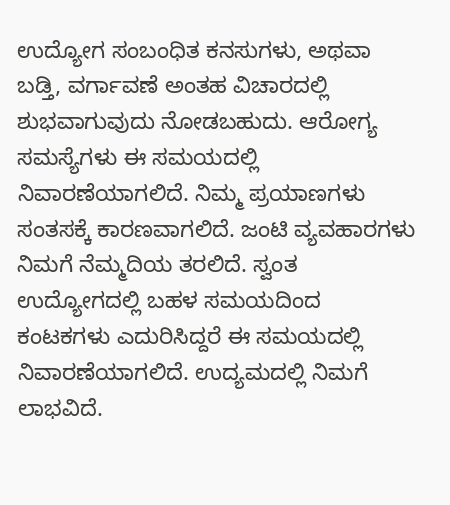ಉದ್ಯೋಗ ಸಂಬಂಧಿತ ಕನಸುಗಳು, ಅಥವಾ ಬಡ್ತಿ, ವರ್ಗಾವಣೆ ಅಂತಹ ವಿಚಾರದಲ್ಲಿ ಶುಭವಾಗುವುದು ನೋಡಬಹುದು. ಆರೋಗ್ಯ ಸಮಸ್ಯೆಗಳು ಈ ಸಮಯದಲ್ಲಿ ನಿವಾರಣೆಯಾಗಲಿದೆ. ನಿಮ್ಮ ಪ್ರಯಾಣಗಳು ಸಂತಸಕ್ಕೆ ಕಾರಣವಾಗಲಿದೆ. ಜಂಟಿ ವ್ಯವಹಾರಗಳು ನಿಮಗೆ ನೆಮ್ಮದಿಯ ತರಲಿದೆ. ಸ್ವಂತ ಉದ್ಯೋಗದಲ್ಲಿ ಬಹಳ ಸಮಯದಿಂದ ಕಂಟಕಗಳು ಎದುರಿಸಿದ್ದರೆ ಈ ಸಮಯದಲ್ಲಿ ನಿವಾರಣೆಯಾಗಲಿದೆ. ಉದ್ಯಮದಲ್ಲಿ ನಿಮಗೆ ಲಾಭವಿದೆ.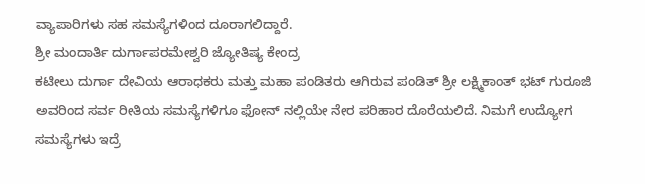ವ್ಯಾಪಾರಿಗಳು ಸಹ ಸಮಸ್ಯೆಗಳಿಂದ ದೂರಾಗಲಿದ್ದಾರೆ.
ಶ್ರೀ ಮಂದಾರ್ತಿ ದುರ್ಗಾಪರಮೇಶ್ವರಿ ಜ್ಯೋತಿಷ್ಯ ಕೇಂದ್ರ
ಕಟೀಲು ದುರ್ಗಾ ದೇವಿಯ ಆರಾಧಕರು ಮತ್ತು ಮಹಾ ಪಂಡಿತರು ಆಗಿರುವ ಪಂಡಿತ್ ಶ್ರೀ ಲಕ್ಷ್ಮಿಕಾಂತ್ ಭಟ್ ಗುರೂಜಿ ಅವರಿಂದ ಸರ್ವ ರೀತಿಯ ಸಮಸ್ಯೆಗಳಿಗೂ ಫೋನ್ ನಲ್ಲಿಯೇ ನೇರ ಪರಿಹಾರ ದೊರೆಯಲಿದೆ. ನಿಮಗೆ ಉದ್ಯೋಗ ಸಮಸ್ಯೆಗಳು ಇದ್ರೆ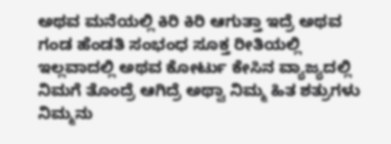ಅಥವ ಮನೆಯಲ್ಲಿ ಕಿರಿ ಕಿರಿ ಆಗುತ್ತಾ ಇದ್ರೆ ಅಥವ ಗಂಡ ಹೆಂಡತಿ ಸಂಭಂಧ ಸೂಕ್ತ ರೀತಿಯಲ್ಲಿ ಇಲ್ಲವಾದಲ್ಲಿ ಅಥವ ಕೋರ್ಟು ಕೇಸಿನ ವ್ಯಾಜ್ಯದಲ್ಲಿ ನಿಮಗೆ ತೊಂದ್ರೆ ಆಗಿದ್ರೆ ಅಥ್ವಾ ನಿಮ್ಮ ಹಿತ ಶತ್ರುಗಳು ನಿಮ್ಮನು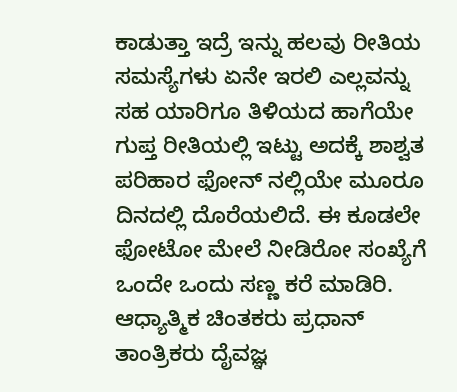ಕಾಡುತ್ತಾ ಇದ್ರೆ ಇನ್ನು ಹಲವು ರೀತಿಯ ಸಮಸ್ಯೆಗಳು ಏನೇ ಇರಲಿ ಎಲ್ಲವನ್ನು ಸಹ ಯಾರಿಗೂ ತಿಳಿಯದ ಹಾಗೆಯೇ ಗುಪ್ತ ರೀತಿಯಲ್ಲಿ ಇಟ್ಟು ಅದಕ್ಕೆ ಶಾಶ್ವತ ಪರಿಹಾರ ಫೋನ್ ನಲ್ಲಿಯೇ ಮೂರೂ ದಿನದಲ್ಲಿ ದೊರೆಯಲಿದೆ. ಈ ಕೂಡಲೇ ಫೋಟೋ ಮೇಲೆ ನೀಡಿರೋ ಸಂಖ್ಯೆಗೆ ಒಂದೇ ಒಂದು ಸಣ್ಣ ಕರೆ ಮಾಡಿರಿ.
ಆಧ್ಯಾತ್ಮಿಕ ಚಿಂತಕರು ಪ್ರಧಾನ್ ತಾಂತ್ರಿಕರು ದೈವಜ್ಞ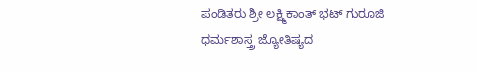ಪಂಡಿತರು ಶ್ರೀ ಲಕ್ಷ್ಮಿಕಾಂತ್ ಭಟ್ ಗುರೂಜಿ
ಧರ್ಮಶಾಸ್ತ್ರ ಜ್ಯೋತಿಷ್ಯದ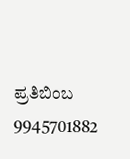ಪ್ರತಿಬಿಂಬ
9945701882